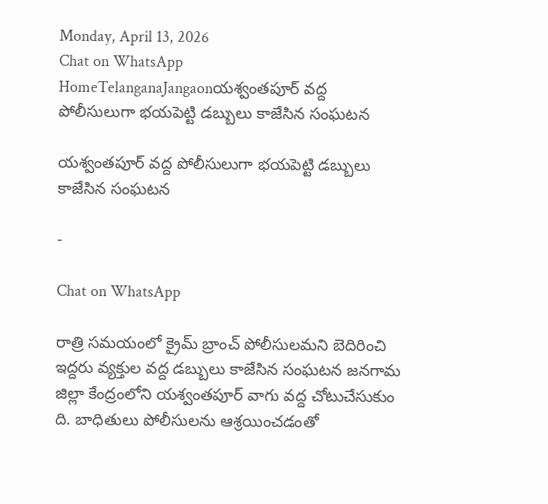Monday, April 13, 2026
Chat on WhatsApp
HomeTelanganaJangaonయశ్వంతపూర్ వద్ద పోలీసులుగా భయపెట్టి డబ్బులు కాజేసిన సంఘటన

యశ్వంతపూర్ వద్ద పోలీసులుగా భయపెట్టి డబ్బులు కాజేసిన సంఘటన

-

Chat on WhatsApp

రాత్రి సమయంలో క్రైమ్ బ్రాంచ్ పోలీసులమని బెదిరించి ఇద్దరు వ్యక్తుల వద్ద డబ్బులు కాజేసిన సంఘటన జనగామ జిల్లా కేంద్రంలోని యశ్వంతపూర్ వాగు వద్ద చోటుచేసుకుం ది. బాధితులు పోలీసులను ఆశ్రయించడంతో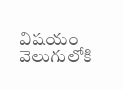విషయం వెలుగులోకి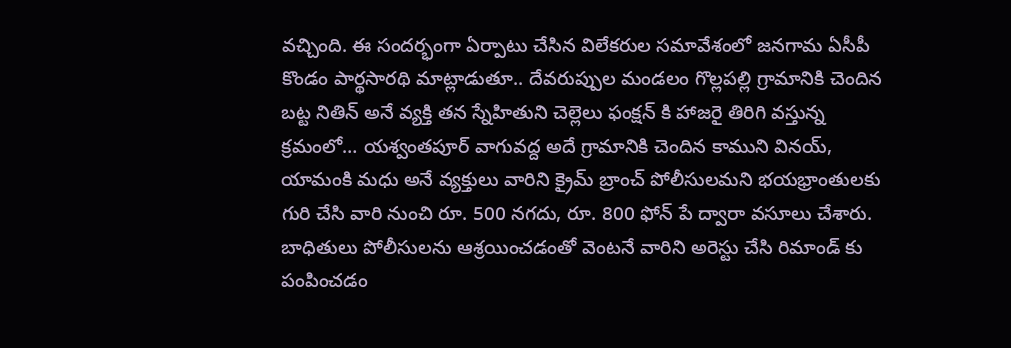వచ్చింది. ఈ సందర్భంగా ఏర్పాటు చేసిన విలేకరుల సమావేశంలో జనగామ ఏసీపీ కొండం పార్థసారథి మాట్లాడుతూ.. దేవరుప్పుల మండలం గొల్లపల్లి గ్రామానికి చెందిన బట్ట నితిన్ అనే వ్యక్తి తన స్నేహితుని చెల్లెలు ఫంక్షన్ కి హాజరై తిరిగి వస్తున్న క్రమంలో… యశ్వంతపూర్ వాగువద్ద అదే గ్రామానికి చెందిన కాముని వినయ్, యామంకి మధు అనే వ్యక్తులు వారిని క్రైమ్ బ్రాంచ్ పోలీసులమని భయభ్రాంతులకు గురి చేసి వారి నుంచి రూ. 500 నగదు, రూ. 800 ఫోన్ పే ద్వారా వసూలు చేశారు. బాధితులు పోలీసులను ఆశ్రయించడంతో వెంటనే వారిని అరెస్టు చేసి రిమాండ్ కు పంపించడం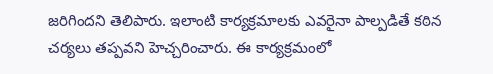జరిగిందని తెలిపారు. ఇలాంటి కార్యక్రమాలకు ఎవరైనా పాల్పడితే కఠిన చర్యలు తప్పవని హెచ్చరించారు. ఈ కార్యక్రమంలో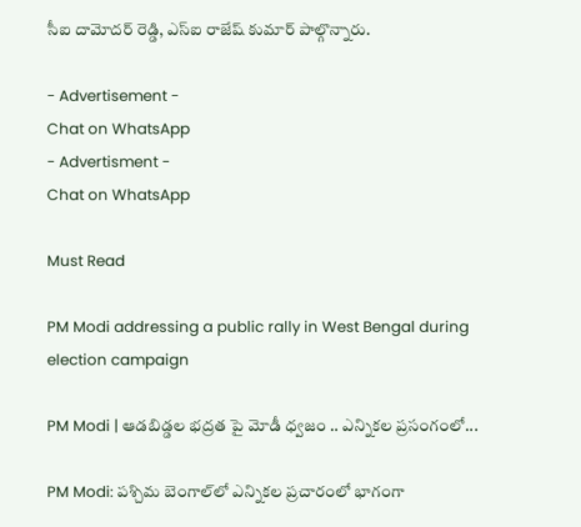సీఐ దామోదర్ రెడ్డి, ఎస్ఐ రాజేష్ కుమార్ పాల్గొన్నారు.

- Advertisement -
Chat on WhatsApp
- Advertisment -
Chat on WhatsApp

Must Read

PM Modi addressing a public rally in West Bengal during election campaign

PM Modi | ఆడబిడ్డల భద్రత పై మోడీ ధ్వజం .. ఎన్నికల ప్రసంగంలో...

PM Modi: పశ్చిమ బెంగాల్‌లో ఎన్నికల ప్రచారంలో భాగంగా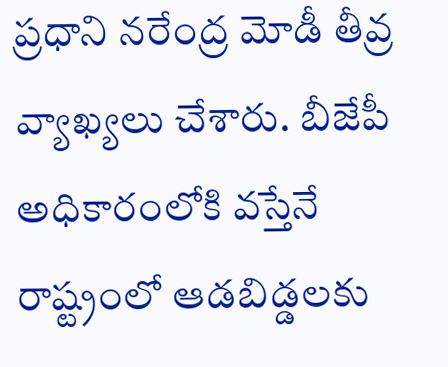ప్రధాని నరేంద్ర మోడీ తీవ్ర వ్యాఖ్యలు చేశారు. బీజేపీ అధికారంలోకి వస్తేనే రాష్ట్రంలో ఆడబిడ్డలకు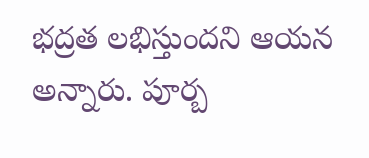భద్రత లభిస్తుందని ఆయన అన్నారు. పూర్బ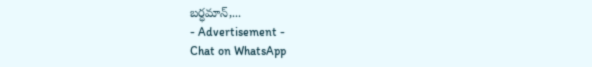బర్ధమాన్,...
- Advertisement -
Chat on WhatsApp